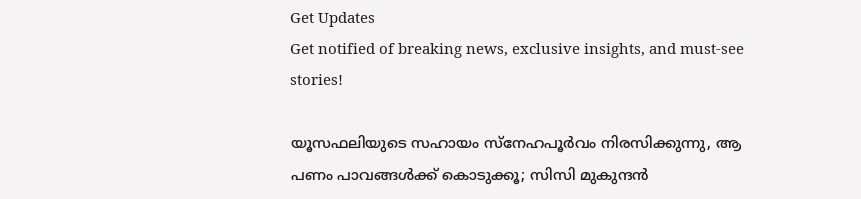Get Updates
Get notified of breaking news, exclusive insights, and must-see stories!

യൂസഫലിയുടെ സഹായം സ്നേഹപൂര്‍വം നിരസിക്കുന്നു, ആ പണം പാവങ്ങള്‍ക്ക് കൊടുക്കൂ; സിസി മുകുന്ദന്‍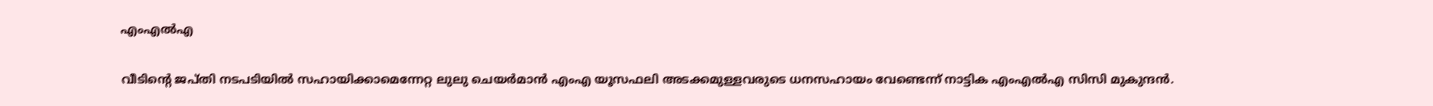എംഎല്‍എ

വീടിന്റെ ജപ്തി നടപടിയില്‍ സഹായിക്കാമെന്നേറ്റ ലുലു ചെയര്‍മാന്‍ എംഎ യൂസഫലി അടക്കമുള്ളവരുടെ ധനസഹായം വേണ്ടെന്ന് നാട്ടിക എംഎല്‍എ സിസി മുകുന്ദന്‍.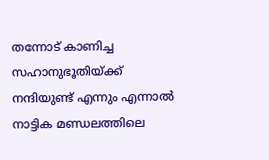തന്നോട് കാണിച്ച സഹാനുഭൂതിയ്ക്ക് നന്ദിയുണ്ട് എന്നും എന്നാല്‍ നാട്ടിക മണ്ഡലത്തിലെ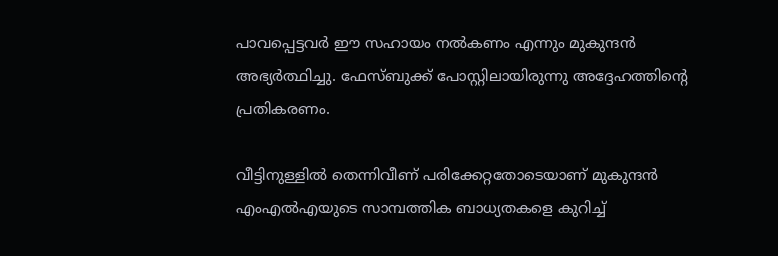പാവപ്പെട്ടവര്‍ ഈ സഹായം നല്‍കണം എന്നും മുകുന്ദന്‍ അഭ്യര്‍ത്ഥിച്ചു. ഫേസ്ബുക്ക് പോസ്റ്റിലായിരുന്നു അദ്ദേഹത്തിന്റെ പ്രതികരണം.

വീട്ടിനുള്ളില്‍ തെന്നിവീണ് പരിക്കേറ്റതോടെയാണ് മുകുന്ദന്‍ എംഎല്‍എയുടെ സാമ്പത്തിക ബാധ്യതകളെ കുറിച്ച്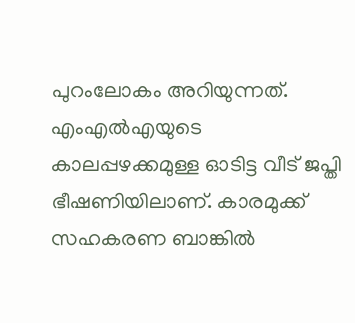പുറംലോകം അറിയുന്നത്. എംഎല്‍എയുടെ കാലപ്പഴക്കമുള്ള ഓടിട്ട വീട് ജപ്തി ഭീഷണിയിലാണ്. കാരമുക്ക് സഹകരണ ബാങ്കില്‍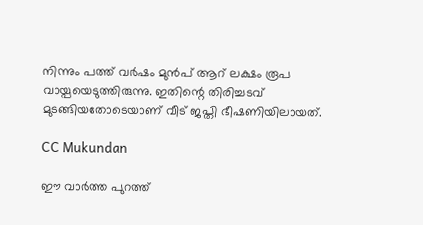നിന്നും പത്ത് വര്‍ഷം മുന്‍പ് ആറ് ലക്ഷം രൂപ വായ്പയെടുത്തിരുന്നു. ഇതിന്റെ തിരിച്ചടവ് മുടങ്ങിയതോടെയാണ് വീട് ജപ്തി ഭീഷണിയിലായത്.

CC Mukundan

ഈ വാര്‍ത്ത പുറത്ത്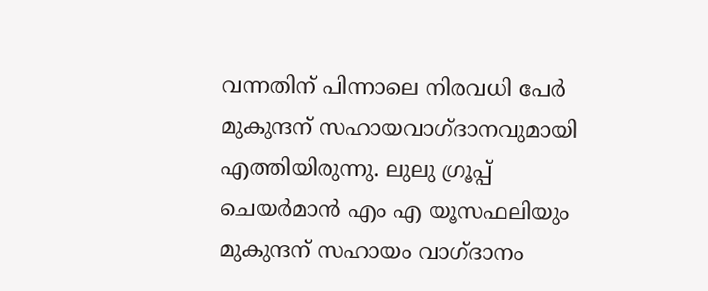വന്നതിന് പിന്നാലെ നിരവധി പേര്‍ മുകുന്ദന് സഹായവാഗ്ദാനവുമായി എത്തിയിരുന്നു. ലുലു ഗ്രൂപ്പ് ചെയര്‍മാന്‍ എം എ യൂസഫലിയും മുകുന്ദന് സഹായം വാഗ്ദാനം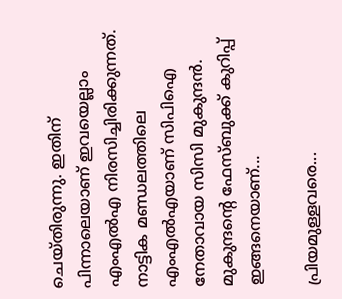ചെയ്തിരുന്നു. ഇതിന് പിന്നാലെയാണ് ഇവയെല്ലാം എംഎല്‍എ നിരസിച്ചിരിക്കുന്നത്. നാട്ടിക മണ്ഡലത്തിലെ എംഎല്‍എയാണ് സിപിഐ നേതാവായ സിസി മുകുന്ദന്‍. മുകുന്ദന്റെ ഫേസ്ബുക്ക് കുറിപ്പ് ഇങ്ങനെയാണ്...

പ്രിയമുള്ളവരെ...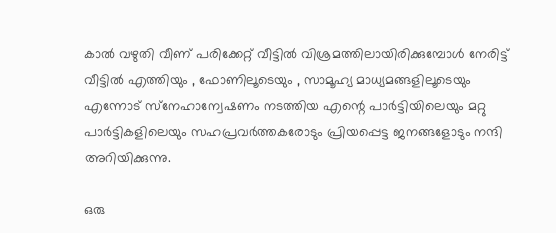കാല്‍ വഴുതി വീണ് പരിക്കേറ്റ് വീട്ടില്‍ വിശ്രമത്തിലായിരിക്കുമ്പോള്‍ നേരിട്ട് വീട്ടില്‍ എത്തിയും , ഫോണിലൂടെയും , സാമൂഹ്യ മാധ്യമങ്ങളിലൂടെയും എന്നോട് സ്‌നേഹാന്വേഷണം നടത്തിയ എന്റെ പാര്‍ട്ടിയിലെയും മറ്റു പാര്‍ട്ടികളിലെയും സഹപ്രവര്‍ത്തകരോടും പ്രിയപ്പെട്ട ജനങ്ങളോടും നന്ദി അറിയിക്കുന്നു.

ഒരു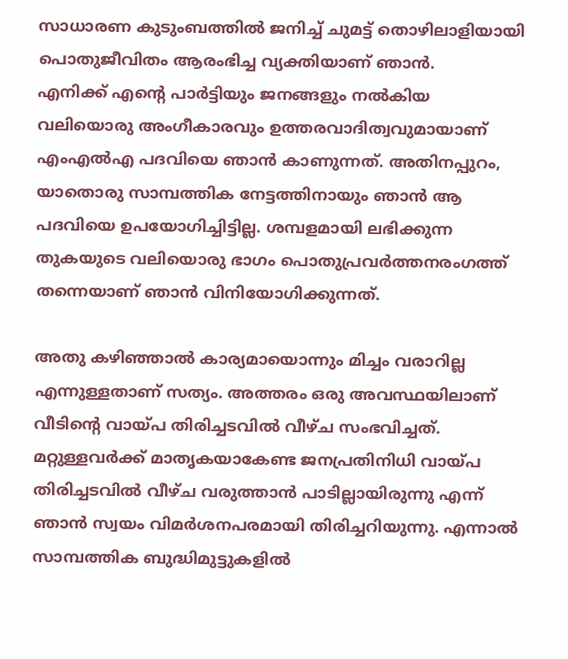സാധാരണ കുടുംബത്തില്‍ ജനിച്ച് ചുമട്ട് തൊഴിലാളിയായി പൊതുജീവിതം ആരംഭിച്ച വ്യക്തിയാണ് ഞാന്‍.
എനിക്ക് എന്റെ പാര്‍ട്ടിയും ജനങ്ങളും നല്‍കിയ വലിയൊരു അംഗീകാരവും ഉത്തരവാദിത്വവുമായാണ് എംഎല്‍എ പദവിയെ ഞാന്‍ കാണുന്നത്. അതിനപ്പുറം, യാതൊരു സാമ്പത്തിക നേട്ടത്തിനായും ഞാന്‍ ആ പദവിയെ ഉപയോഗിച്ചിട്ടില്ല. ശമ്പളമായി ലഭിക്കുന്ന തുകയുടെ വലിയൊരു ഭാഗം പൊതുപ്രവര്‍ത്തനരംഗത്ത് തന്നെയാണ് ഞാന്‍ വിനിയോഗിക്കുന്നത്.

അതു കഴിഞ്ഞാല്‍ കാര്യമായൊന്നും മിച്ചം വരാറില്ല എന്നുള്ളതാണ് സത്യം. അത്തരം ഒരു അവസ്ഥയിലാണ് വീടിന്റെ വായ്പ തിരിച്ചടവില്‍ വീഴ്ച സംഭവിച്ചത്. മറ്റുള്ളവര്‍ക്ക് മാതൃകയാകേണ്ട ജനപ്രതിനിധി വായ്പ തിരിച്ചടവില്‍ വീഴ്ച വരുത്താന്‍ പാടില്ലായിരുന്നു എന്ന് ഞാന്‍ സ്വയം വിമര്‍ശനപരമായി തിരിച്ചറിയുന്നു. എന്നാല്‍ സാമ്പത്തിക ബുദ്ധിമുട്ടുകളില്‍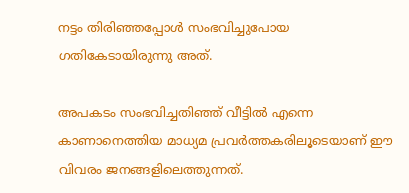നട്ടം തിരിഞ്ഞപ്പോള്‍ സംഭവിച്ചുപോയ ഗതികേടായിരുന്നു അത്.

അപകടം സംഭവിച്ചതിഞ്ഞ് വീട്ടില്‍ എന്നെ കാണാനെത്തിയ മാധ്യമ പ്രവര്‍ത്തകരിലൂടെയാണ് ഈ വിവരം ജനങ്ങളിലെത്തുന്നത്.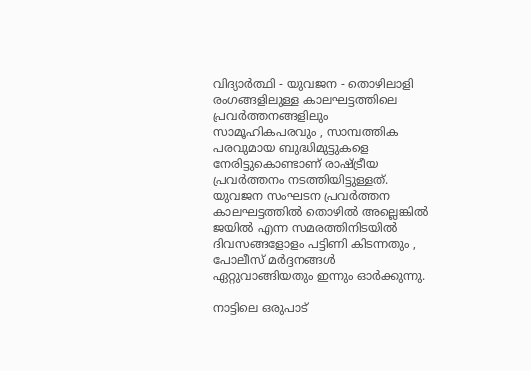വിദ്യാര്‍ത്ഥി - യുവജന - തൊഴിലാളി രംഗങ്ങളിലുള്ള കാലഘട്ടത്തിലെ പ്രവര്‍ത്തനങ്ങളിലും സാമൂഹികപരവും , സാമ്പത്തിക പരവുമായ ബുദ്ധിമുട്ടുകളെ നേരിട്ടുകൊണ്ടാണ് രാഷ്ട്രീയ പ്രവര്‍ത്തനം നടത്തിയിട്ടുള്ളത്. യുവജന സംഘടന പ്രവര്‍ത്തന കാലഘട്ടത്തില്‍ തൊഴില്‍ അല്ലെങ്കില്‍ ജയില്‍ എന്ന സമരത്തിനിടയില്‍ ദിവസങ്ങളോളം പട്ടിണി കിടന്നതും , പോലീസ് മര്‍ദ്ദനങ്ങള്‍ ഏറ്റുവാങ്ങിയതും ഇന്നും ഓര്‍ക്കുന്നു.

നാട്ടിലെ ഒരുപാട്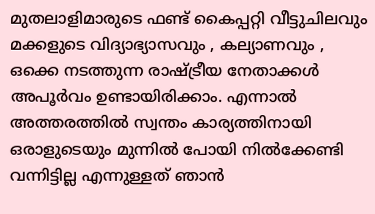മുതലാളിമാരുടെ ഫണ്ട് കൈപ്പറ്റി വീട്ടുചിലവും മക്കളുടെ വിദ്യാഭ്യാസവും , കല്യാണവും , ഒക്കെ നടത്തുന്ന രാഷ്ട്രീയ നേതാക്കള്‍ അപൂര്‍വം ഉണ്ടായിരിക്കാം. എന്നാല്‍ അത്തരത്തില്‍ സ്വന്തം കാര്യത്തിനായി ഒരാളുടെയും മുന്നില്‍ പോയി നില്‍ക്കേണ്ടി വന്നിട്ടില്ല എന്നുള്ളത് ഞാന്‍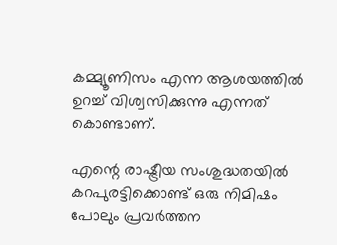കമ്മ്യൂണിസം എന്ന ആശയത്തില്‍ ഉറച്ച് വിശ്വസിക്കുന്നു എന്നത് കൊണ്ടാണ്.

എന്റെ രാഷ്ട്രീയ സംശുദ്ധതയില്‍ കറപുരട്ടിക്കൊണ്ട് ഒരു നിമിഷം പോലും പ്രവര്‍ത്തന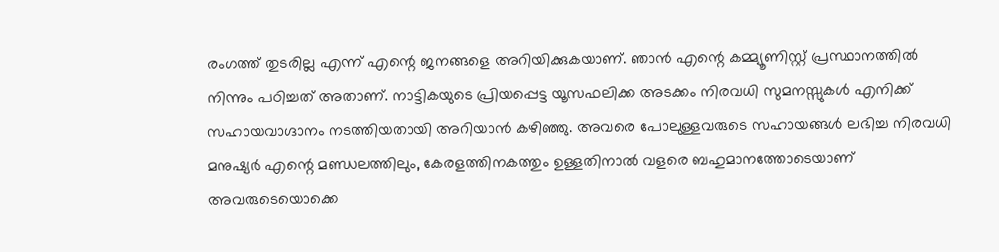രംഗത്ത് തുടരില്ല എന്ന് എന്റെ ജനങ്ങളെ അറിയിക്കുകയാണ്. ഞാന്‍ എന്റെ കമ്മ്യൂണിസ്റ്റ് പ്രസ്ഥാനത്തില്‍ നിന്നും പഠിച്ചത് അതാണ്. നാട്ടികയുടെ പ്രിയപ്പെട്ട യൂസഫലിക്ക അടക്കം നിരവധി സുമനസ്സുകള്‍ എനിക്ക് സഹായവാഗ്ദാനം നടത്തിയതായി അറിയാന്‍ കഴിഞ്ഞു. അവരെ പോലുള്ളവരുടെ സഹായങ്ങള്‍ ലഭിച്ച നിരവധി മനുഷ്യര്‍ എന്റെ മണ്ഡലത്തിലും, കേരളത്തിനകത്തും ഉള്ളതിനാല്‍ വളരെ ബഹുമാനത്തോടെയാണ് അവരുടെയൊക്കെ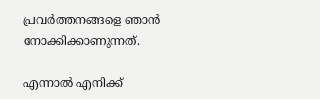പ്രവര്‍ത്തനങ്ങളെ ഞാന്‍ നോക്കിക്കാണുന്നത്.

എന്നാല്‍ എനിക്ക്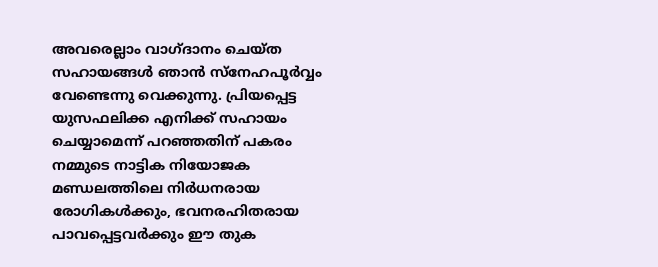അവരെല്ലാം വാഗ്ദാനം ചെയ്ത സഹായങ്ങള്‍ ഞാന്‍ സ്‌നേഹപൂര്‍വ്വം വേണ്ടെന്നു വെക്കുന്നു. പ്രിയപ്പെട്ട യുസഫലിക്ക എനിക്ക് സഹായം ചെയ്യാമെന്ന് പറഞ്ഞതിന് പകരം നമ്മുടെ നാട്ടിക നിയോജക മണ്ഡലത്തിലെ നിര്‍ധനരായ രോഗികള്‍ക്കും, ഭവനരഹിതരായ പാവപ്പെട്ടവര്‍ക്കും ഈ തുക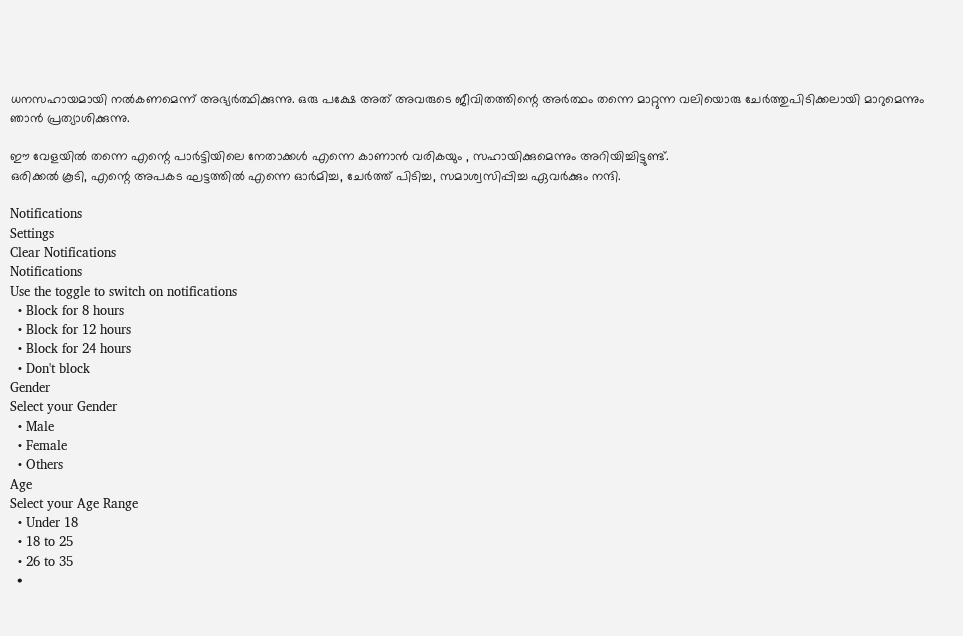ധനസഹായമായി നല്‍കണമെന്ന് അഭ്യര്‍ത്ഥിക്കുന്നു. ഒരു പക്ഷേ അത് അവരുടെ ജീവിതത്തിന്റെ അര്‍ത്ഥം തന്നെ മാറ്റുന്ന വലിയൊരു ചേര്‍ത്തുപിടിക്കലായി മാറുമെന്നും ഞാന്‍ പ്രത്യാശിക്കുന്നു.

ഈ വേളയില്‍ തന്നെ എന്റെ പാര്‍ട്ടിയിലെ നേതാക്കള്‍ എന്നെ കാണാന്‍ വരികയും , സഹായിക്കുമെന്നും അറിയിച്ചിട്ടുണ്ട്.
ഒരിക്കല്‍ കൂടി, എന്റെ അപകട ഘട്ടത്തില്‍ എന്നെ ഓര്‍മിച്ച, ചേര്‍ത്ത് പിടിച്ച, സമാശ്വസിപ്പിച്ച ഏവര്‍ക്കും നന്ദി.

Notifications
Settings
Clear Notifications
Notifications
Use the toggle to switch on notifications
  • Block for 8 hours
  • Block for 12 hours
  • Block for 24 hours
  • Don't block
Gender
Select your Gender
  • Male
  • Female
  • Others
Age
Select your Age Range
  • Under 18
  • 18 to 25
  • 26 to 35
  •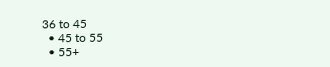36 to 45
  • 45 to 55
  • 55+